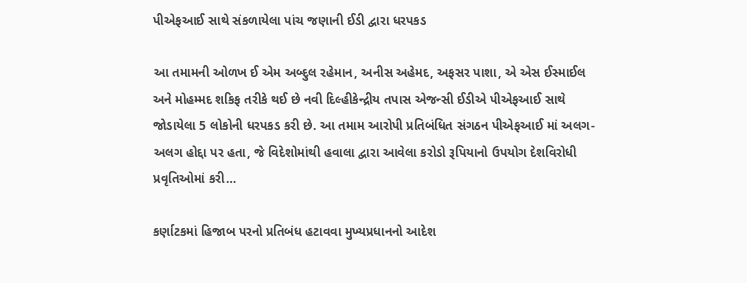પીએફઆઈ સાથે સંકળાયેલા પાંચ જણાની ઈડી દ્વારા ધરપકડ

આ તમામની ઓળખ ઈ એમ અબ્દુલ રહેમાન, અનીસ અહેમદ, અફસર પાશા, એ એસ ઈસ્માઈલ અને મોહમ્મદ શકિફ તરીકે થઈ છે નવી દિલ્હીકેન્દ્રીય તપાસ એજન્સી ઈડીએ પીએફઆઈ સાથે જોડાયેલા 5 લોકોની ધરપકડ કરી છે. આ તમામ આરોપી પ્રતિબંધિત સંગઠન પીએફઆઈ માં અલગ-અલગ હોદ્દા પર હતા, જે વિદેશોમાંથી હવાલા દ્વારા આવેલા કરોડો રૂપિયાનો ઉપયોગ દેશવિરોધી પ્રવૃતિઓમાં કરી…

કર્ણાટકમાં હિજાબ પરનો પ્રતિબંધ હટાવવા મુખ્યપ્રધાનનો આદેશ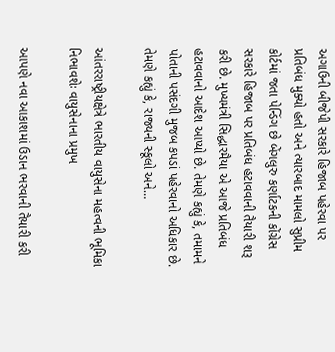અગાઉની બીજેપી સરકારે હિજાબ પહેરવા પર પ્રતિબંધ મુક્યો હતો અને ત્યારબાદ મામલો સુપ્રીમ કોર્ટમાં જતા પેન્ડિંગ છે બેંગલુરુ કર્ણાટકની કોંગ્રેસ  સરકારે હિજાબ પર પ્રતિબંધ હટાવવાની તૈયારી શરૂ કરી છે. મુખ્યમંત્રી સિદ્ધારમૈયા એ આજે પ્રતિબંધ હટાવવાનો આદેશ આપ્યો છે. તેમણે કહ્યું કે, તમામને પોતાની પસંદગી મુજબ કપડાં પહેરવાનો અધિકાર છે. તેમણે કહ્યું કે, રાજ્યની સ્કૂલો અને…

આંતરરાષ્ટ્રીયક્ષેત્રે ભારતીય વાયુસેના મહત્વની ભૂમિકા નિભાવશેઃ વાયુસેનાના પ્રમુખ

આપણે નવા આકાશમાં ઉડાન ભરવાની તૈયારી કરી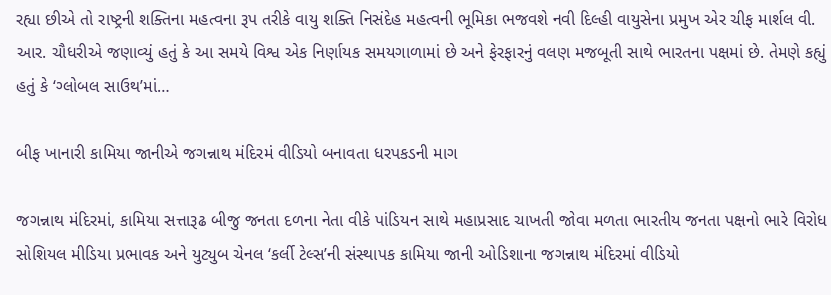રહ્યા છીએ તો રાષ્ટ્રની શક્તિના મહત્વના રૂપ તરીકે વાયુ શક્તિ નિસંદેહ મહત્વની ભૂમિકા ભજવશે નવી દિલ્હી વાયુસેના પ્રમુખ એર ચીફ માર્શલ વી. આર. ચૌધરીએ જણાવ્યું હતું કે આ સમયે વિશ્વ એક નિર્ણાયક સમયગાળામાં છે અને ફેરફારનું વલણ મજબૂતી સાથે ભારતના પક્ષમાં છે. તેમણે કહ્યું હતું કે ‘ગ્લોબલ સાઉથ’માં…

બીફ ખાનારી કામિયા જાનીએ જગન્નાથ મંદિરમં વીડિયો બનાવતા ધરપકડની માગ

જગન્નાથ મંદિરમાં, કામિયા સત્તારૂઢ બીજુ જનતા દળના નેતા વીકે પાંડિયન સાથે મહાપ્રસાદ ચાખતી જોવા મળતા ભારતીય જનતા પક્ષનો ભારે વિરોધ સોશિયલ મીડિયા પ્રભાવક અને યુટ્યુબ ચેનલ ‘કર્લી ટેલ્સ’ની સંસ્થાપક કામિયા જાની ઓડિશાના જગન્નાથ મંદિરમાં વીડિયો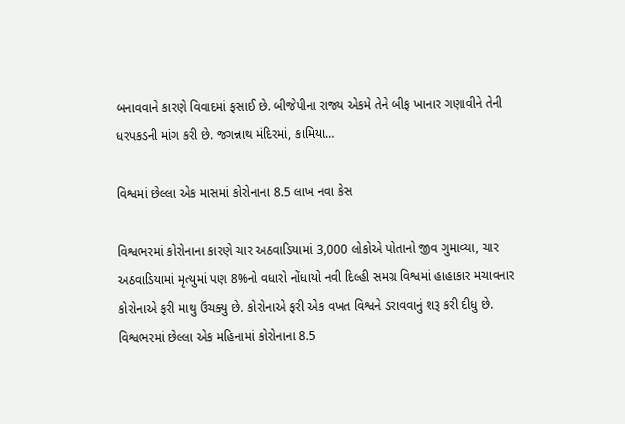બનાવવાને કારણે વિવાદમાં ફસાઈ છે. બીજેપીના રાજ્ય એકમે તેને બીફ ખાનાર ગણાવીને તેની ધરપકડની માંગ કરી છે. જગન્નાથ મંદિરમાં, કામિયા…

વિશ્વમાં છેલ્લા એક માસમાં કોરોનાના 8.5 લાખ નવા કેસ

વિશ્વભરમાં કોરોનાના કારણે ચાર અઠવાડિયામાં 3,000 લોકોએ પોતાનો જીવ ગુમાવ્યા, ચાર અઠવાડિયામાં મૃત્યુમાં પણ 8%નો વધારો નોંધાયો નવી દિલ્હી સમગ્ર વિશ્વમાં હાહાકાર મચાવનાર કોરોનાએ ફરી માથુ ઉંચક્યુ છે. કોરોનાએ ફરી એક વખત વિશ્વને ડરાવવાનું શરૂ કરી દીધુ છે. વિશ્વભરમાં છેલ્લા એક મહિનામાં કોરોનાના 8.5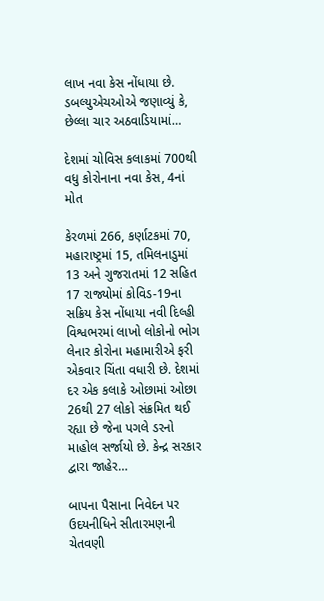લાખ નવા કેસ નોંધાયા છે. ડબલ્યુએચઓએ જણાવ્યું કે, છેલ્લા ચાર અઠવાડિયામાં…

દેશમાં ચોવિસ કલાકમાં 700થી વધુ કોરોનાના નવા કેસ, 4નાં મોત

કેરળમાં 266, કર્ણાટકમાં 70, મહારાષ્ટ્રમાં 15, તમિલનાડુમાં 13 અને ગુજરાતમાં 12 સહિત 17 રાજ્યોમાં કોવિડ-19ના સક્રિય કેસ નોંધાયા નવી દિલ્હી વિશ્વભરમાં લાખો લોકોનો ભોગ લેનાર કોરોના મહામારીએ ફરી એકવાર ચિંતા વધારી છે. દેશમાં દર એક કલાકે ઓછામાં ઓછા 26થી 27 લોકો સંક્રમિત થઈ રહ્યા છે જેના પગલે ડરનો માહોલ સર્જાયો છે. કેન્દ્ર સરકાર દ્વારા જાહેર…

બાપના પૈસાના નિવેદન પર ઉદયનીધિને સીતારમણની ચેતવણી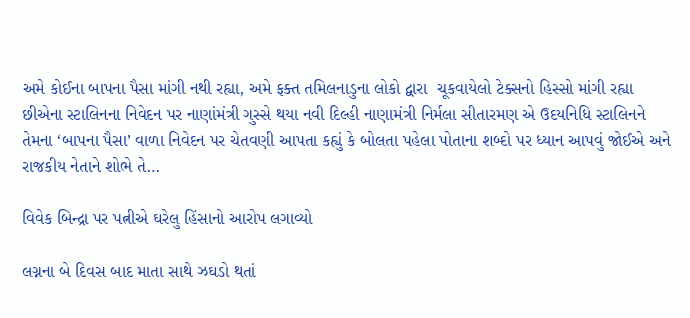અમે કોઈના બાપના પૈસા માંગી નથી રહ્યા, અમે ફક્ત તમિલનાડુના લોકો દ્વારા  ચૂકવાયેલો ટેક્સનો હિસ્સો માંગી રહ્યા છીએના સ્ટાલિનના નિવેદન પર નાણાંમંત્રી ગુસ્સે થયા નવી દિલ્હી નાણામંત્રી નિર્મલા સીતારમણ એ ઉદયનિધિ સ્ટાલિનને તેમના ‘બાપના પૈસા’ વાળા નિવેદન પર ચેતવણી આપતા કહ્યું કે બોલતા પહેલા પોતાના શબ્દો પર ધ્યાન આપવું જોઈએ અને રાજકીય નેતાને શોભે તે…

વિવેક બિન્દ્રા પર પત્નીએ ઘરેલુ હિંસાનો આરોપ લગાવ્યો

લગ્નના બે દિવસ બાદ માતા સાથે ઝઘડો થતાં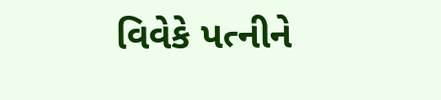વિવેકે પત્નીને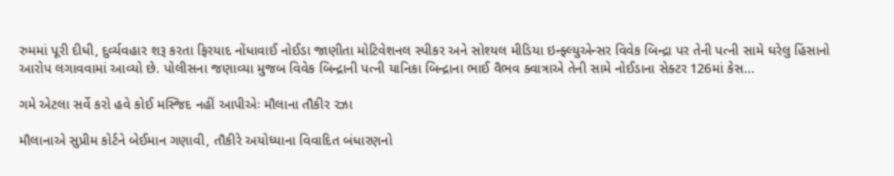રુમમાં પૂરી દીધી, દુર્વ્યવહાર શરૂ કરતા ફિરયાદ નોંધાવાઈ નોઈડા જાણીતા મોટિવેશનલ સ્પીકર અને સોશ્યલ મીડિયા ઇન્ફ્લ્યુએન્સર વિવેક બિન્દ્રા પર તેની પત્ની સામે ઘરેલુ હિંસાનો આરોપ લગાવવામાં આવ્યો છે. પોલીસના જણાવ્યા મુજબ વિવેક બિન્દ્રાની પત્ની યાનિકા બિન્દ્રાના ભાઈ વૈભવ ક્વાત્રાએ તેની સામે નોઈડાના સેક્ટર 126માં કેસ…

ગમે એટલા સર્વે કરો હવે કોઈ મસ્જિદ નહીં આપીએઃ મૌલાના તૌકીર રઝા

મૌલાનાએ સુપ્રીમ કોર્ટને બેઈમાન ગણાવી, તૌકીરે અયોધ્યાના વિવાદિત બંધારણનો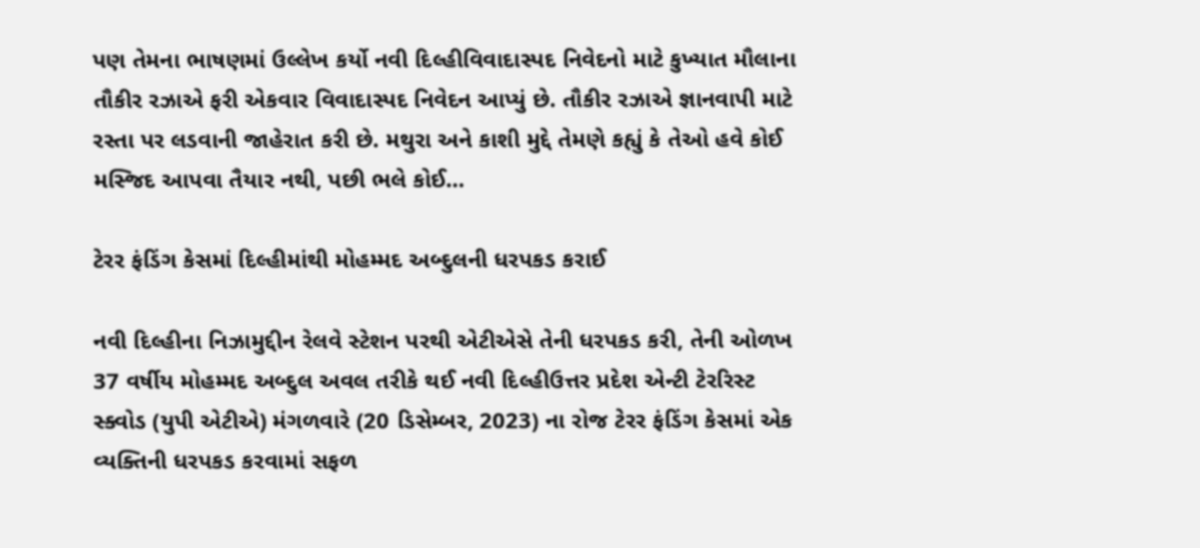પણ તેમના ભાષણમાં ઉલ્લેખ કર્યો નવી દિલ્હીવિવાદાસ્પદ નિવેદનો માટે કુખ્યાત મૌલાના તૌકીર રઝાએ ફરી એકવાર વિવાદાસ્પદ નિવેદન આપ્યું છે. તૌકીર રઝાએ જ્ઞાનવાપી માટે રસ્તા પર લડવાની જાહેરાત કરી છે. મથુરા અને કાશી મુદ્દે તેમણે કહ્યું કે તેઓ હવે કોઈ મસ્જિદ આપવા તૈયાર નથી, પછી ભલે કોઈ…

ટેરર ફંડિંગ કેસમાં દિલ્હીમાંથી મોહમ્મદ અબ્દુલની ધરપકડ કરાઈ

નવી દિલ્હીના નિઝામુદ્દીન રેલવે સ્ટેશન પરથી એટીએસે તેની ધરપકડ કરી, તેની ઓળખ 37 વર્ષીય મોહમ્મદ અબ્દુલ અવલ તરીકે થઈ નવી દિલ્હીઉત્તર પ્રદેશ એન્ટી ટેરરિસ્ટ સ્ક્વોડ (યુપી એટીએ) મંગળવારે (20 ડિસેમ્બર, 2023) ના રોજ ટેરર ફંડિંગ કેસમાં એક વ્યક્તિની ધરપકડ કરવામાં સફળ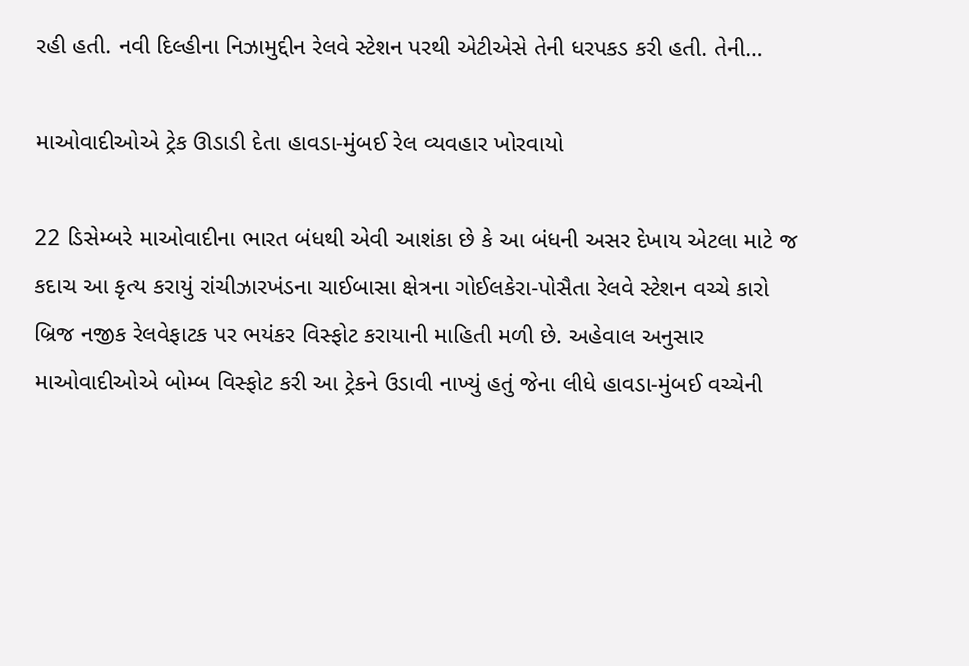રહી હતી. નવી દિલ્હીના નિઝામુદ્દીન રેલવે સ્ટેશન પરથી એટીએસે તેની ધરપકડ કરી હતી. તેની…

માઓવાદીઓએ ટ્રેક ઊડાડી દેતા હાવડા-મુંબઈ રેલ વ્યવહાર ખોરવાયો

22 ડિસેમ્બરે માઓવાદીના ભારત બંધથી એવી આશંકા છે કે આ બંધની અસર દેખાય એટલા માટે જ કદાચ આ કૃત્ય કરાયું રાંચીઝારખંડના ચાઈબાસા ક્ષેત્રના ગોઈલકેરા-પોસૈતા રેલવે સ્ટેશન વચ્ચે કારો બ્રિજ નજીક રેલવેફાટક પર ભયંકર વિસ્ફોટ કરાયાની માહિતી મળી છે. અહેવાલ અનુસાર માઓવાદીઓએ બોમ્બ વિસ્ફોટ કરી આ ટ્રેકને ઉડાવી નાખ્યું હતું જેના લીધે હાવડા-મુંબઈ વચ્ચેની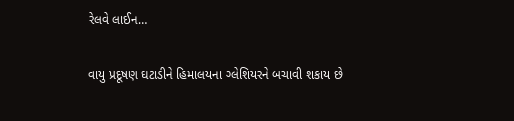રેલવે લાઈન…

વાયુ પ્રદૂષણ ઘટાડીને હિમાલયના ગ્લેશિયરને બચાવી શકાય છે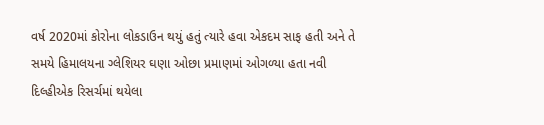વર્ષ 2020માં કોરોના લોકડાઉન થયું હતું ત્યારે હવા એકદમ સાફ હતી અને તે સમયે હિમાલયના ગ્લેશિયર ઘણા ઓછા પ્રમાણમાં ઓગળ્યા હતા નવી દિલ્હીએક રિસર્ચમાં થયેલા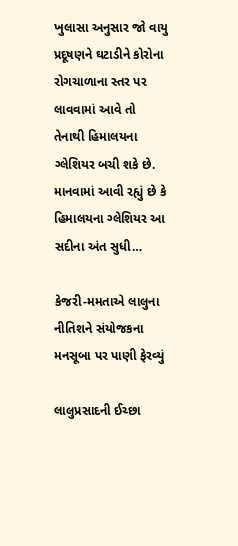ખુલાસા અનુસાર જો વાયુ પ્રદૂષણને ઘટાડીને કોરોના રોગચાળાના સ્તર પર લાવવામાં આવે તો તેનાથી હિમાલયના ગ્લેશિયર બચી શકે છે. માનવામાં આવી રહ્યું છે કે હિમાલયના ગ્લેશિયર આ સદીના અંત સુધી…

કેજરી-મમતાએ લાલુના નીતિશને સંયોજકના મનસૂબા પર પાણી ફેરવ્યું

લાલુપ્રસાદની ઈચ્છા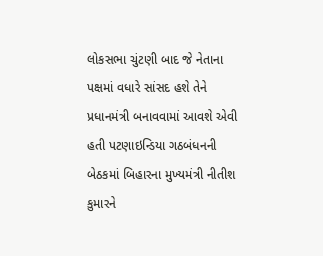લોકસભા ચુંટણી બાદ જે નેતાના પક્ષમાં વધારે સાંસદ હશે તેને પ્રધાનમંત્રી બનાવવામાં આવશે એવી હતી પટણાઇન્ડિયા ગઠબંધનની બેઠકમાં બિહારના મુખ્યમંત્રી નીતીશ કુમારને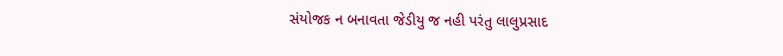સંયોજક ન બનાવતા જેડીયુ જ નહી પરંતુ લાલુપ્રસાદ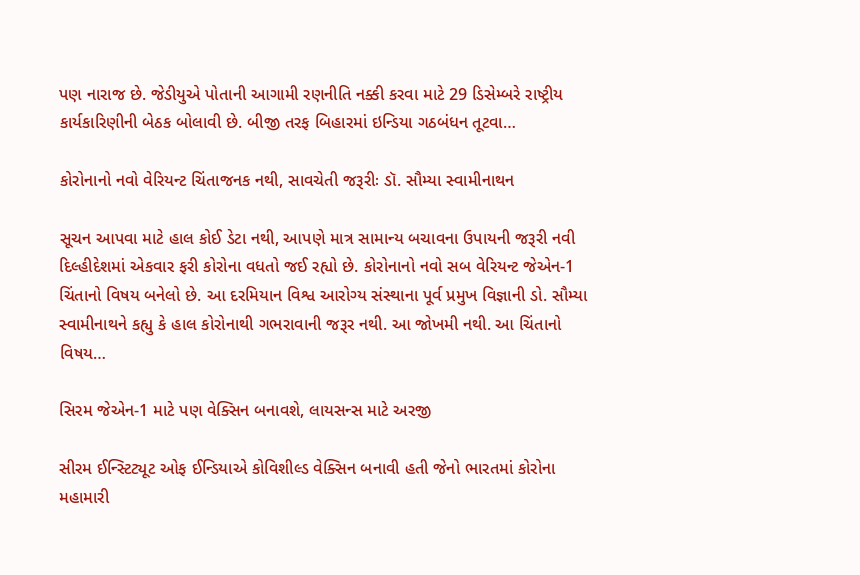પણ નારાજ છે. જેડીયુએ પોતાની આગામી રણનીતિ નક્કી કરવા માટે 29 ડિસેમ્બરે રાષ્ટ્રીય કાર્યકારિણીની બેઠક બોલાવી છે. બીજી તરફ બિહારમાં ઇન્ડિયા ગઠબંધન તૂટવા…

કોરોનાનો નવો વેરિયન્ટ ચિંતાજનક નથી, સાવચેતી જરૂરીઃ ડૉ. સૌમ્યા સ્વામીનાથન

સૂચન આપવા માટે હાલ કોઈ ડેટા નથી, આપણે માત્ર સામાન્ય બચાવના ઉપાયની જરૂરી નવી દિલ્હીદેશમાં એકવાર ફરી કોરોના વધતો જઈ રહ્યો છે. કોરોનાનો નવો સબ વેરિયન્ટ જેએન-1 ચિંતાનો વિષય બનેલો છે. આ દરમિયાન વિશ્વ આરોગ્ય સંસ્થાના પૂર્વ પ્રમુખ વિજ્ઞાની ડો. સૌમ્યા સ્વામીનાથને કહ્યુ કે હાલ કોરોનાથી ગભરાવાની જરૂર નથી. આ જોખમી નથી. આ ચિંતાનો વિષય…

સિરમ જેએન-1 માટે પણ વેક્સિન બનાવશે, લાયસન્સ માટે અરજી

સીરમ ઈન્સ્ટિટ્યૂટ ઓફ ઈન્ડિયાએ કોવિશીલ્ડ વેક્સિન બનાવી હતી જેનો ભારતમાં કોરોના મહામારી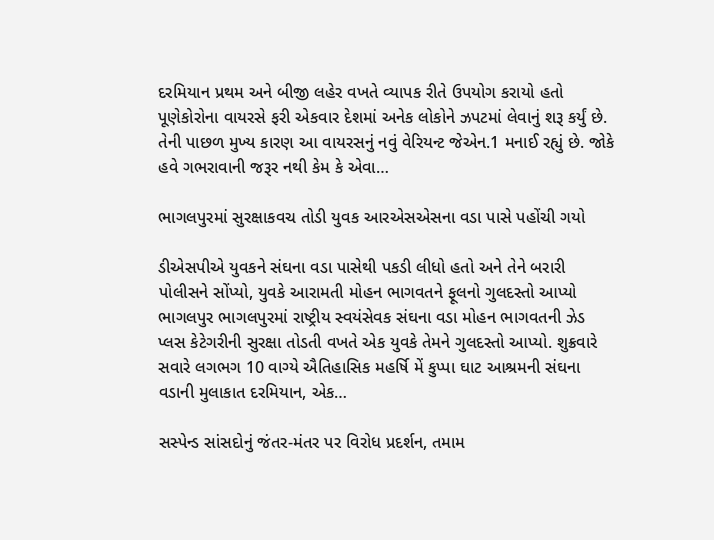દરમિયાન પ્રથમ અને બીજી લહેર વખતે વ્યાપક રીતે ઉપયોગ કરાયો હતો પૂણેકોરોના વાયરસે ફરી એકવાર દેશમાં અનેક લોકોને ઝપટમાં લેવાનું શરૂ કર્યું છે. તેની પાછળ મુખ્ય કારણ આ વાયરસનું નવું વેરિયન્ટ જેએન.1 મનાઈ રહ્યું છે. જોકે હવે ગભરાવાની જરૂર નથી કેમ કે એવા…

ભાગલપુરમાં સુરક્ષાકવચ તોડી યુવક આરએસએસના વડા પાસે પહોંચી ગયો

ડીએસપીએ યુવકને સંઘના વડા પાસેથી પકડી લીધો હતો અને તેને બરારી પોલીસને સોંપ્યો, યુવકે આરામતી મોહન ભાગવતને ફૂલનો ગુલદસ્તો આપ્યો ભાગલપુર ભાગલપુરમાં રાષ્ટ્રીય સ્વયંસેવક સંઘના વડા મોહન ભાગવતની ઝેડ પ્લસ કેટેગરીની સુરક્ષા તોડતી વખતે એક યુવકે તેમને ગુલદસ્તો આપ્યો. શુક્રવારે સવારે લગભગ 10 વાગ્યે ઐતિહાસિક મહર્ષિ મેં કુપ્પા ઘાટ આશ્રમની સંઘના વડાની મુલાકાત દરમિયાન, એક…

સસ્પેન્ડ સાંસદોનું જંતર-મંતર પર વિરોધ પ્રદર્શન, તમામ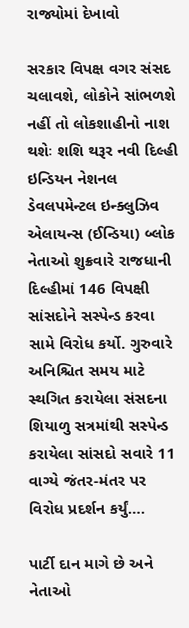રાજ્યોમાં દેખાવો

સરકાર વિપક્ષ વગર સંસદ ચલાવશે, લોકોને સાંભળશે નહીં તો લોકશાહીનો નાશ થશેઃ શશિ થરૂર નવી દિલ્હી ઇન્ડિયન નેશનલ ડેવલપમેન્ટલ ઇન્ક્લુઝિવ એલાયન્સ (ઈન્ડિયા) બ્લોક નેતાઓ શુક્રવારે રાજધાની દિલ્હીમાં 146 વિપક્ષી સાંસદોને સસ્પેન્ડ કરવા સામે વિરોધ કર્યો. ગુરુવારે અનિશ્ચિત સમય માટે સ્થગિત કરાયેલા સંસદના શિયાળુ સત્રમાંથી સસ્પેન્ડ કરાયેલા સાંસદો સવારે 11 વાગ્યે જંતર-મંતર પર વિરોધ પ્રદર્શન કર્યું….

પાર્ટી દાન માગે છે અને નેતાઓ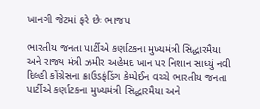ખાનગી જેટમાં ફરે છેઃ ભાજપ

ભારતીય જનતા પાર્ટીએ કર્ણાટકના મુખ્યમંત્રી સિદ્ધારમૈયા અને રાજ્ય મંત્રી ઝમીર અહેમદ ખાન પર નિશાન સાધ્યું નવી દિલ્હી કોંગ્રેસના ક્રાઉડફંડિંગ કેમ્પેઈન વચ્ચે ભારતીય જનતા પાર્ટીએ કર્ણાટકના મુખ્યમંત્રી સિદ્ધારમૈયા અને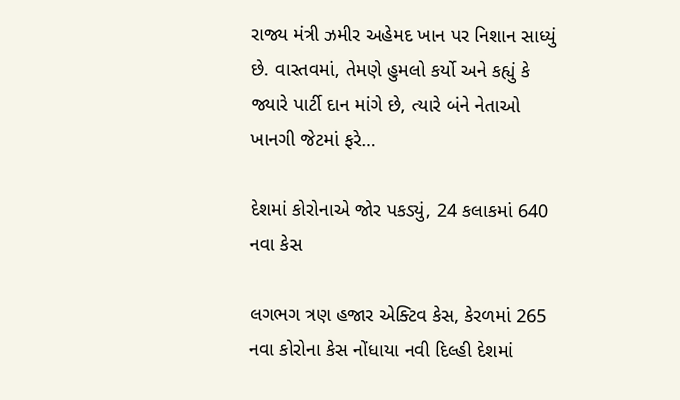રાજ્ય મંત્રી ઝમીર અહેમદ ખાન પર નિશાન સાધ્યું છે. વાસ્તવમાં, તેમણે હુમલો કર્યો અને કહ્યું કે જ્યારે પાર્ટી દાન માંગે છે, ત્યારે બંને નેતાઓ ખાનગી જેટમાં ફરે…

દેશમાં કોરોનાએ જોર પકડ્યું, 24 કલાકમાં 640 નવા કેસ

લગભગ ત્રણ હજાર એક્ટિવ કેસ, કેરળમાં 265 નવા કોરોના કેસ નોંધાયા નવી દિલ્હી દેશમાં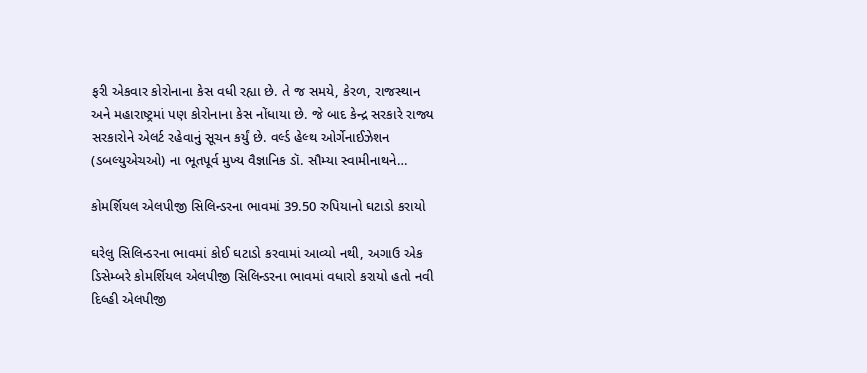ફરી એકવાર કોરોનાના કેસ વધી રહ્યા છે. તે જ સમયે, કેરળ, રાજસ્થાન અને મહારાષ્ટ્રમાં પણ કોરોનાના કેસ નોંધાયા છે. જે બાદ કેન્દ્ર સરકારે રાજ્ય સરકારોને એલર્ટ રહેવાનું સૂચન કર્યું છે. વર્લ્ડ હેલ્થ ઓર્ગેનાઈઝેશન (ડબલ્યુએચઓ) ના ભૂતપૂર્વ મુખ્ય વૈજ્ઞાનિક ડૉ. સૌમ્યા સ્વામીનાથને…

કોમર્શિયલ એલપીજી સિલિન્ડરના ભાવમાં 39.50 રુપિયાનો ઘટાડો કરાયો

ઘરેલુ સિલિન્ડરના ભાવમાં કોઈ ઘટાડો કરવામાં આવ્યો નથી, અગાઉ એક ડિસેમ્બરે કોમર્શિયલ એલપીજી સિલિન્ડરના ભાવમાં વધારો કરાયો હતો નવી દિલ્હી એલપીજી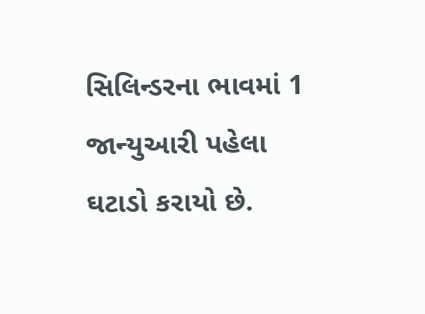સિલિન્ડરના ભાવમાં 1 જાન્યુઆરી પહેલા ઘટાડો કરાયો છે.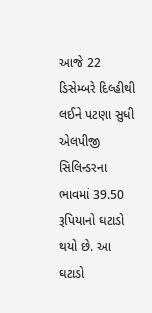આજે 22 ડિસેમ્બરે દિલ્હીથી લઈને પટણા સુધી એલપીજી સિલિન્ડરના ભાવમાં 39.50 રૂપિયાનો ઘટાડો થયો છે. આ ઘટાડો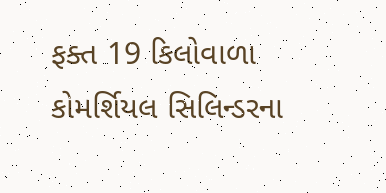ફક્ત 19 કિલોવાળા કોમર્શિયલ સિલિન્ડરના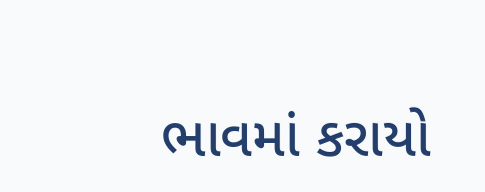ભાવમાં કરાયો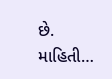છે.  માહિતી…